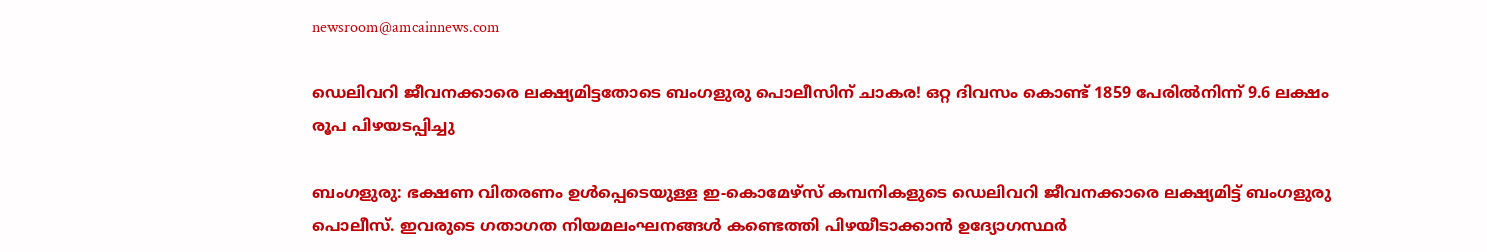newsroom@amcainnews.com

ഡെലിവറി ജീവനക്കാരെ ലക്ഷ്യമിട്ടതോടെ ബംഗളുരു പൊലീസിന് ചാകര! ഒറ്റ ദിവസം കൊണ്ട് 1859 പേരിൽനിന്ന് 9.6 ലക്ഷം രൂപ പിഴയടപ്പിച്ചു

ബംഗളുരു: ഭക്ഷണ വിതരണം ഉൾപ്പെടെയുള്ള ഇ-കൊമേഴ്സ് കമ്പനികളുടെ ഡെലിവറി ജീവനക്കാരെ ലക്ഷ്യമിട്ട് ബംഗളുരു പൊലീസ്. ഇവരുടെ ഗതാഗത നിയമലംഘനങ്ങൾ കണ്ടെത്തി പിഴയീടാക്കാൻ ഉദ്യോഗസ്ഥർ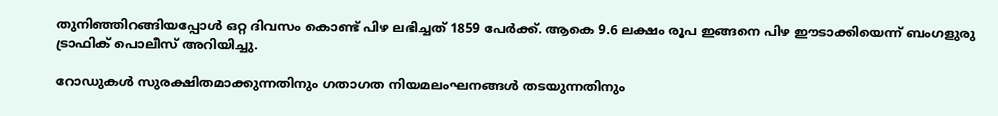തുനിഞ്ഞിറങ്ങിയപ്പോൾ ഒറ്റ ദിവസം കൊണ്ട് പിഴ ലഭിച്ചത് 1859 പേർക്ക്. ആകെ 9.6 ലക്ഷം രൂപ ഇങ്ങനെ പിഴ ഈടാക്കിയെന്ന് ബംഗളുരു ട്രാഫിക് പൊലീസ് അറിയിച്ചു.

റോഡുകൾ സുരക്ഷിതമാക്കുന്നതിനും ഗതാഗത നിയമലംഘനങ്ങൾ തടയുന്നതിനും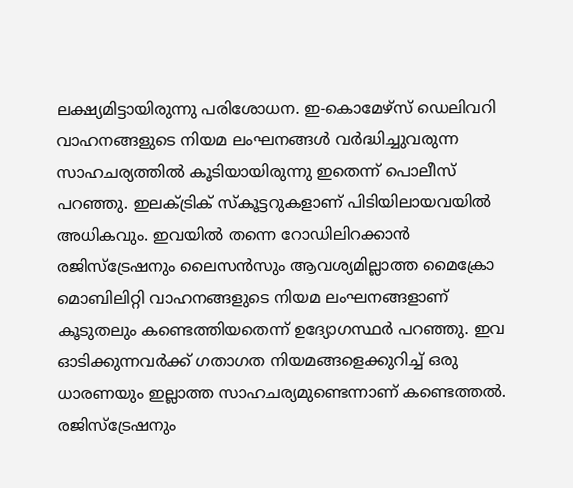ലക്ഷ്യമിട്ടായിരുന്നു പരിശോധന. ഇ-കൊമേഴ്സ് ഡെലിവറി വാഹനങ്ങളുടെ നിയമ ലംഘനങ്ങൾ വർദ്ധിച്ചുവരുന്ന സാഹചര്യത്തിൽ കൂടിയായിരുന്നു ഇതെന്ന് പൊലീസ് പറഞ്ഞു. ഇലക്ട്രിക് സ്കൂട്ടറുകളാണ് പിടിയിലായവയിൽ അധികവും. ഇവയിൽ തന്നെ റോഡിലിറക്കാൻ രജിസ്ട്രേഷനും ലൈസൻസും ആവശ്യമില്ലാത്ത മൈക്രോ മൊബിലിറ്റി വാഹനങ്ങളുടെ നിയമ ലംഘനങ്ങളാണ് കൂടുതലും കണ്ടെത്തിയതെന്ന് ഉദ്യോഗസ്ഥർ പറഞ്ഞു. ഇവ ഓടിക്കുന്നവർക്ക് ഗതാഗത നിയമങ്ങളെക്കുറിച്ച് ഒരു ധാരണയും ഇല്ലാത്ത സാഹചര്യമുണ്ടെന്നാണ് കണ്ടെത്തൽ. രജിസ്ട്രേഷനും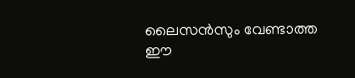ലൈസൻസും വേണ്ടാത്ത ഈ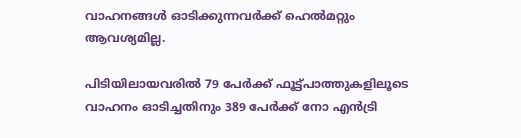വാഹനങ്ങൾ ഓടിക്കുന്നവർക്ക് ഹെൽമറ്റും ആവശ്യമില്ല.

പിടിയിലായവരിൽ 79 പേർക്ക് ഫൂട്ട്പാത്തുകളിലൂടെ വാഹനം ഓടിച്ചതിനും 389 പേർക്ക് നോ എൻട്രി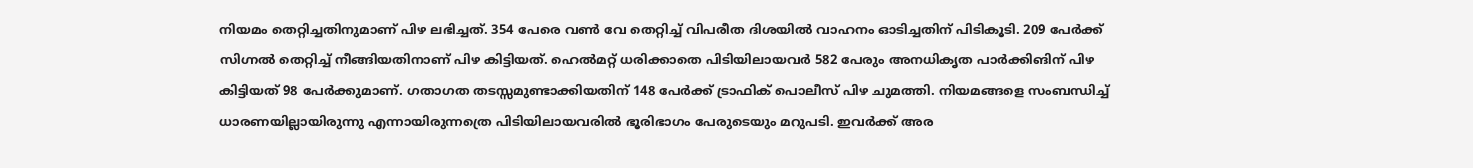നിയമം തെറ്റിച്ചതിനുമാണ് പിഴ ലഭിച്ചത്. 354 പേരെ വൺ വേ തെറ്റിച്ച് വിപരീത ദിശയിൽ വാഹനം ഓടിച്ചതിന് പിടികൂടി. 209 പേർക്ക് സിഗ്നൽ തെറ്റിച്ച് നീങ്ങിയതിനാണ് പിഴ കിട്ടിയത്. ഹെൽമറ്റ് ധരിക്കാതെ പിടിയിലായവർ 582 പേരും അനധികൃത പാർക്കിങിന് പിഴ കിട്ടിയത് 98 പേർക്കുമാണ്. ഗതാഗത തടസ്സമുണ്ടാക്കിയതിന് 148 പേർക്ക് ട്രാഫിക് പൊലീസ് പിഴ ചുമത്തി. നിയമങ്ങളെ സംബന്ധിച്ച് ധാരണയില്ലായിരുന്നു എന്നായിരുന്നത്രെ പിടിയിലായവരിൽ ഭൂരിഭാഗം പേരുടെയും മറുപടി. ഇവർക്ക് അര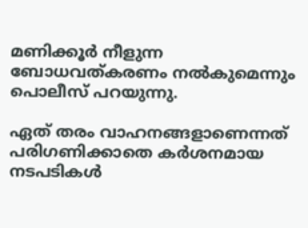മണിക്കൂർ നീളുന്ന ബോധവത്കരണം നൽകുമെന്നും പൊലീസ് പറയുന്നു.

ഏത് തരം വാഹനങ്ങളാണെന്നത് പരിഗണിക്കാതെ കർശനമായ നടപടികൾ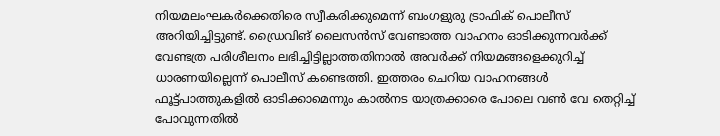നിയമലംഘകർക്കെതിരെ സ്വീകരിക്കുമെന്ന് ബംഗളുരു ട്രാഫിക് പൊലീസ് അറിയിച്ചിട്ടുണ്ട്. ഡ്രൈവിങ് ലൈസൻസ് വേണ്ടാത്ത വാഹനം ഓടിക്കുന്നവർക്ക് വേണ്ടത്ര പരിശീലനം ലഭിച്ചിട്ടില്ലാത്തതിനാൽ അവർക്ക് നിയമങ്ങളെക്കുറിച്ച് ധാരണയില്ലെന്ന് പൊലീസ് കണ്ടെത്തി. ഇത്തരം ചെറിയ വാഹനങ്ങൾ ഫൂട്ട്പാത്തുകളിൽ ഓടിക്കാമെന്നും കാൽനട യാത്രക്കാരെ പോലെ വൺ വേ തെറ്റിച്ച് പോവുന്നതിൽ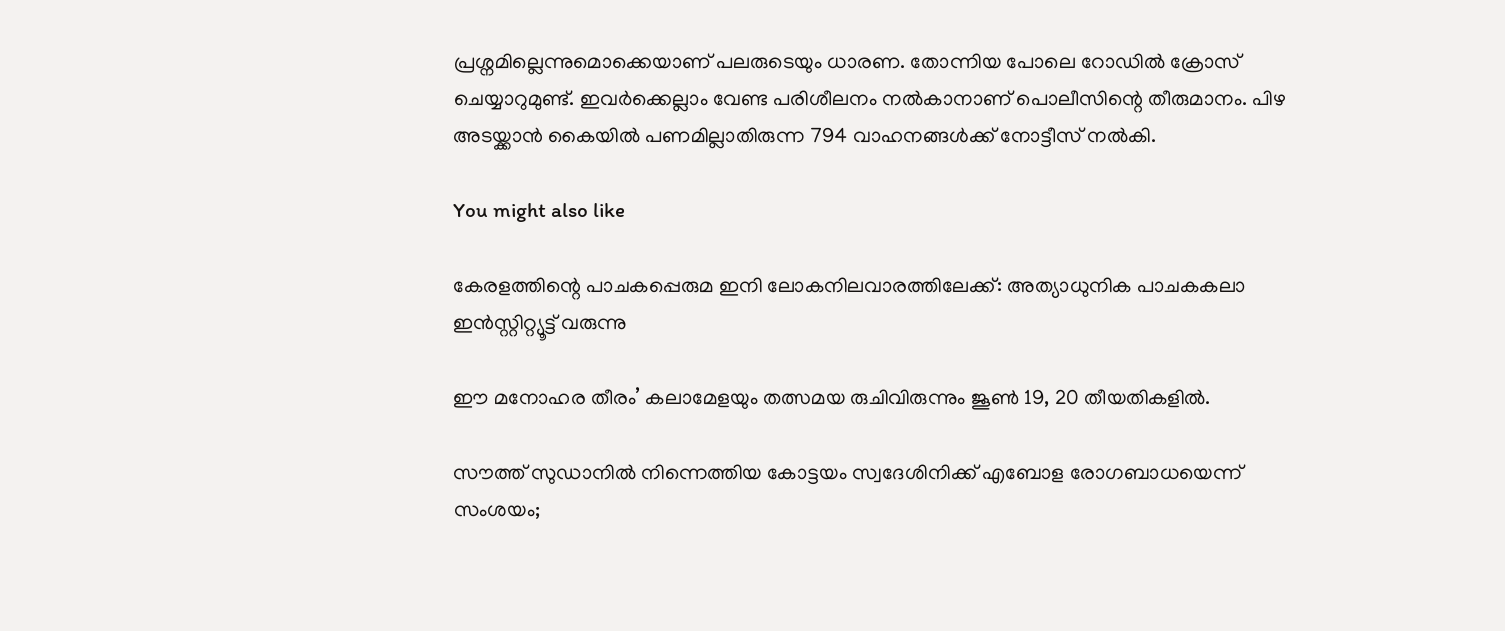പ്രശ്നമില്ലെന്നുമൊക്കെയാണ് പലരുടെയും ധാരണ. തോന്നിയ പോലെ റോഡിൽ ക്രോസ് ചെയ്യാറുമുണ്ട്. ഇവർക്കെല്ലാം വേണ്ട പരിശീലനം നൽകാനാണ് പൊലീസിന്റെ തീരുമാനം. പിഴ അടയ്ക്കാൻ കൈയിൽ പണമില്ലാതിരുന്ന 794 വാഹനങ്ങൾക്ക് നോട്ടീസ് നൽകി.

You might also like

കേരളത്തിന്റെ പാചകപ്പെരുമ ഇനി ലോകനിലവാരത്തിലേക്ക്: അത്യാധുനിക പാചകകലാ ഇൻസ്റ്റിറ്റ്യൂട്ട് വരുന്നു

ഈ മനോഹര തീരം’ കലാമേളയും തത്സമയ രുചിവിരുന്നും ജൂൺ 19, 20 തീയതികളിൽ.

സൗത്ത് സുഡാനിൽ നിന്നെത്തിയ കോട്ടയം സ്വദേശിനിക്ക് എബോള രോഗബാധയെന്ന് സംശയം;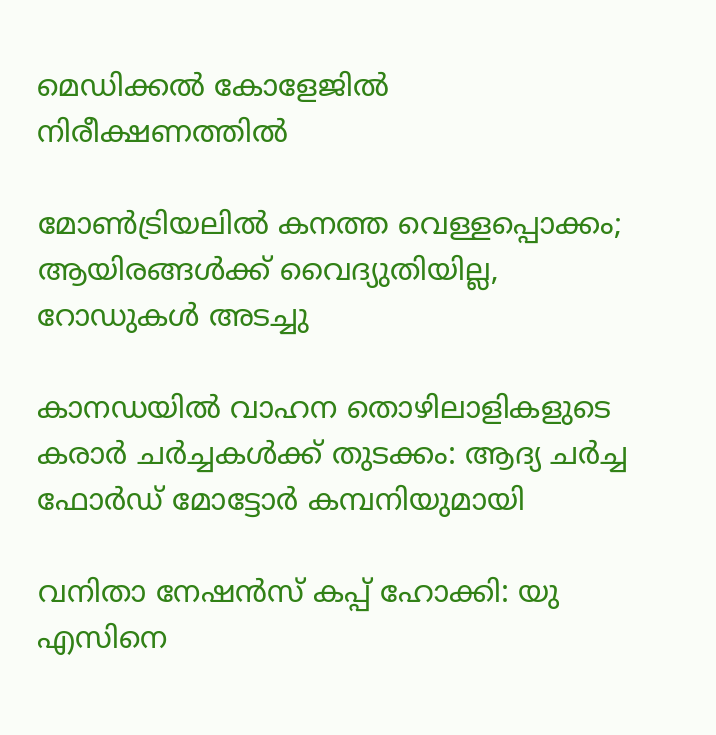മെഡിക്കൽ കോളേജിൽ നിരീക്ഷണത്തിൽ

മോൺട്രിയലിൽ കനത്ത വെള്ളപ്പൊക്കം; ആയിരങ്ങൾക്ക് വൈദ്യുതിയില്ല, റോഡുകൾ അടച്ചു

കാനഡയിൽ വാഹന തൊഴിലാളികളുടെ കരാർ ചർച്ചകൾക്ക് തുടക്കം: ആദ്യ ചർച്ച ഫോർഡ് മോട്ടോർ കമ്പനിയുമായി

വനിതാ നേഷൻസ് കപ്പ് ഹോക്കി: യു എസിനെ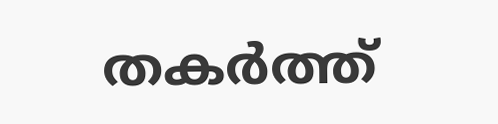തകർത്ത്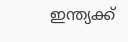ഇന്ത്യക്ക്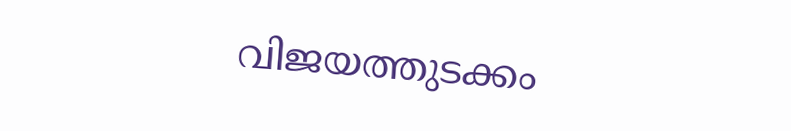വിജയത്തുടക്കം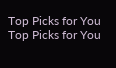Top Picks for You
Top Picks for You